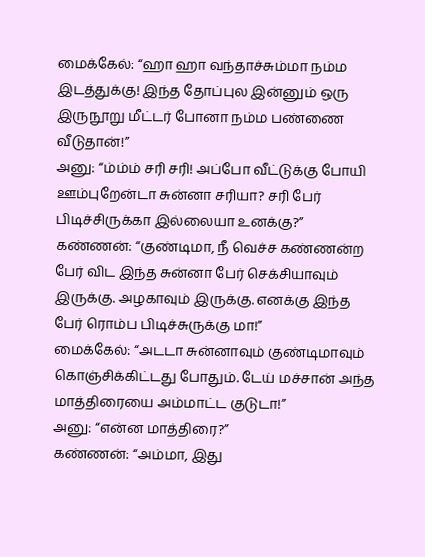மைக்கேல்: “ஹா ஹா வந்தாச்சும்மா நம்ம இடத்துக்கு! இந்த தோப்புல இன்னும் ஒரு இருநூறு மீட்டர் போனா நம்ம பண்ணை வீடுதான்!”
அனு: “ம்ம்ம் சரி சரி! அப்போ வீட்டுக்கு போயி ஊம்புறேன்டா சுன்னா சரியா? சரி பேர் பிடிச்சிருக்கா இல்லையா உனக்கு?”
கண்ணன்: “குண்டிமா, நீ வெச்ச கண்ணன்ற பேர் விட இந்த சுன்னா பேர் செக்சியாவும் இருக்கு. அழகாவும் இருக்கு. எனக்கு இந்த பேர் ரொம்ப பிடிச்சுருக்கு மா!”
மைக்கேல்: “அடடா சுன்னாவும் குண்டிமாவும் கொஞ்சிக்கிட்டது போதும். டேய் மச்சான் அந்த மாத்திரையை அம்மாட்ட குடுடா!”
அனு: “என்ன மாத்திரை?”
கண்ணன்: “அம்மா, இது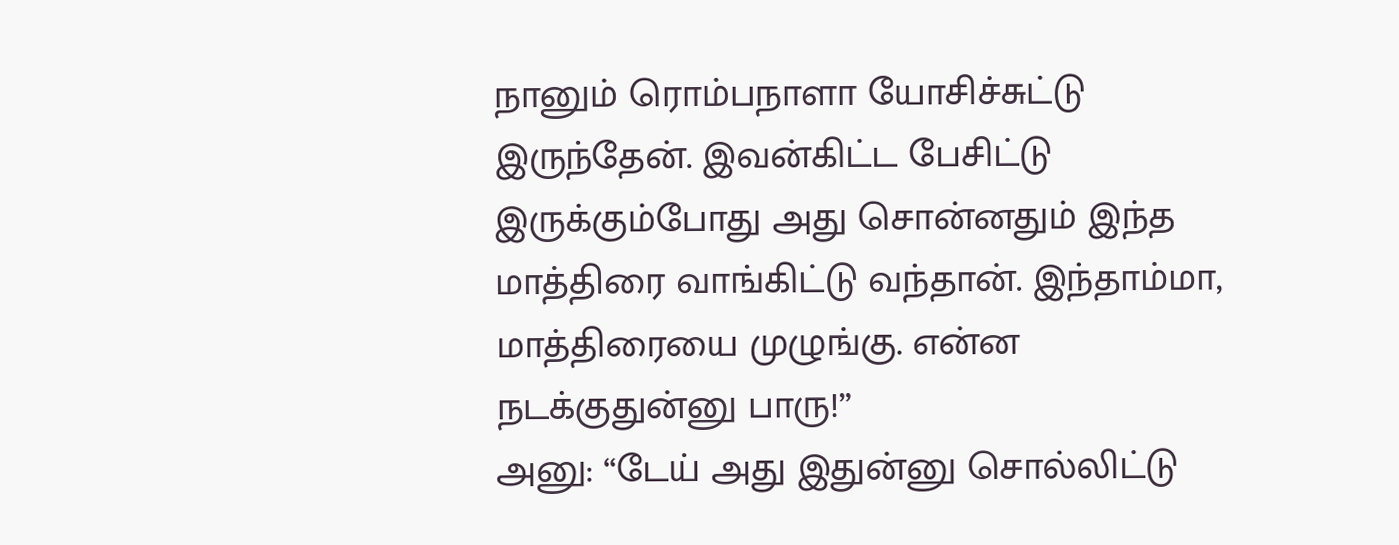நானும் ரொம்பநாளா யோசிச்சுட்டு இருந்தேன். இவன்கிட்ட பேசிட்டு இருக்கும்போது அது சொன்னதும் இந்த மாத்திரை வாங்கிட்டு வந்தான். இந்தாம்மா, மாத்திரையை முழுங்கு. என்ன நடக்குதுன்னு பாரு!”
அனு: “டேய் அது இதுன்னு சொல்லிட்டு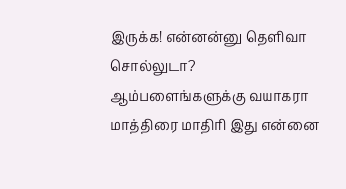இருக்க! என்னன்னு தெளிவா சொல்லுடா? ஆம்பளைங்களுக்கு வயாகரா மாத்திரை மாதிரி இது என்னை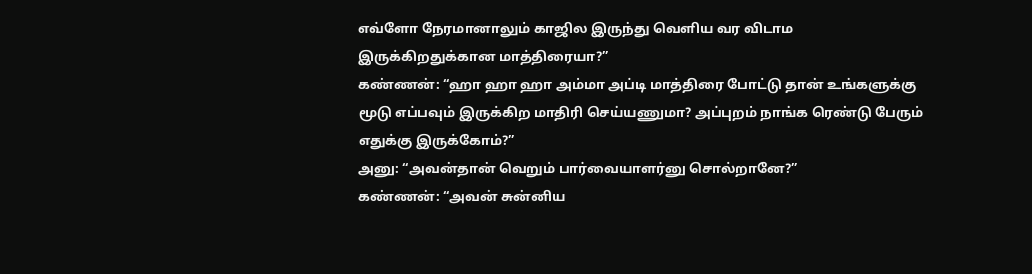எவ்ளோ நேரமானாலும் காஜில இருந்து வெளிய வர விடாம இருக்கிறதுக்கான மாத்திரையா?”
கண்ணன்: “ஹா ஹா ஹா அம்மா அப்டி மாத்திரை போட்டு தான் உங்களுக்கு மூடு எப்பவும் இருக்கிற மாதிரி செய்யணுமா? அப்புறம் நாங்க ரெண்டு பேரும் எதுக்கு இருக்கோம்?”
அனு: “அவன்தான் வெறும் பார்வையாளர்னு சொல்றானே?”
கண்ணன்: “அவன் சுன்னிய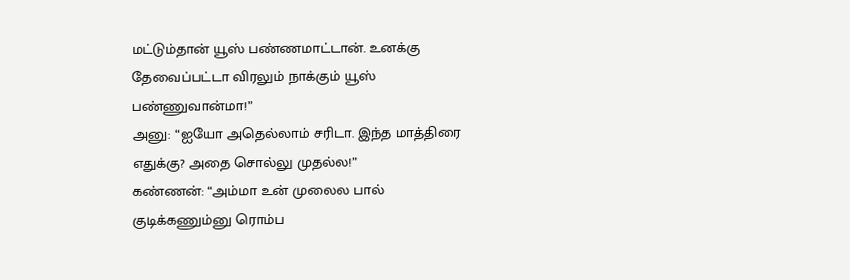மட்டும்தான் யூஸ் பண்ணமாட்டான். உனக்கு தேவைப்பட்டா விரலும் நாக்கும் யூஸ் பண்ணுவான்மா!”
அனு: “ஐயோ அதெல்லாம் சரிடா. இந்த மாத்திரை எதுக்கு? அதை சொல்லு முதல்ல!”
கண்ணன்: “அம்மா உன் முலைல பால் குடிக்கணும்னு ரொம்ப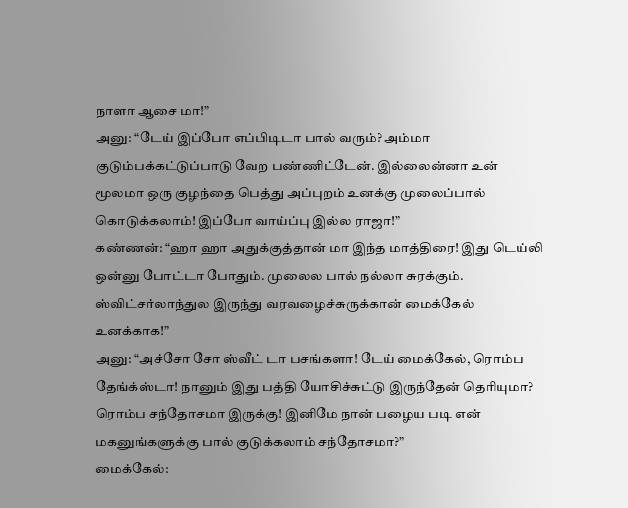நாளா ஆசை மா!”
அனு: “டேய் இப்போ எப்பிடிடா பால் வரும்? அம்மா குடும்பக்கட்டுப்பாடு வேற பண்ணிட்டேன். இல்லைன்னா உன் மூலமா ஒரு குழந்தை பெத்து அப்புறம் உனக்கு முலைப்பால் கொடுக்கலாம்! இப்போ வாய்ப்பு இல்ல ராஜா!”
கண்ணன்: “ஹா ஹா அதுக்குத்தான் மா இந்த மாத்திரை! இது டெய்லி ஒன்னு போட்டா போதும். முலைல பால் நல்லா சுரக்கும். ஸ்விட்சர்லாந்துல இருந்து வரவழைச்சுருக்கான் மைக்கேல் உனக்காக!”
அனு: “அச்சோ சோ ஸ்வீட் டா பசங்களா! டேய் மைக்கேல், ரொம்ப தேங்க்ஸ்டா! நானும் இது பத்தி யோசிச்சுட்டு இருந்தேன் தெரியுமா? ரொம்ப சந்தோசமா இருக்கு! இனிமே நான் பழைய படி என் மகனுங்களுக்கு பால் குடுக்கலாம் சந்தோசமா?”
மைக்கேல்: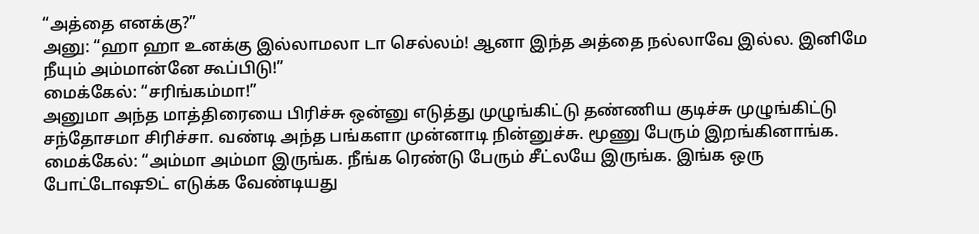“அத்தை எனக்கு?”
அனு: “ஹா ஹா உனக்கு இல்லாமலா டா செல்லம்! ஆனா இந்த அத்தை நல்லாவே இல்ல. இனிமே நீயும் அம்மான்னே கூப்பிடு!”
மைக்கேல்: “சரிங்கம்மா!”
அனுமா அந்த மாத்திரையை பிரிச்சு ஒன்னு எடுத்து முழுங்கிட்டு தண்ணிய குடிச்சு முழுங்கிட்டு சந்தோசமா சிரிச்சா. வண்டி அந்த பங்களா முன்னாடி நின்னுச்சு. மூணு பேரும் இறங்கினாங்க.
மைக்கேல்: “அம்மா அம்மா இருங்க. நீங்க ரெண்டு பேரும் சீட்லயே இருங்க. இங்க ஒரு போட்டோஷூட் எடுக்க வேண்டியது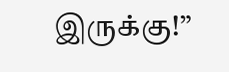இருக்கு!”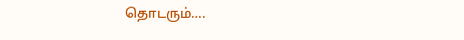தொடரும்….